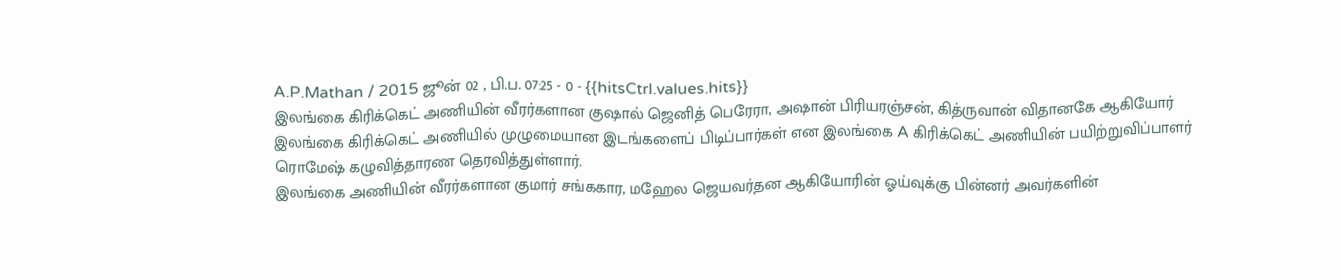A.P.Mathan / 2015 ஜூன் 02 , பி.ப. 07:25 - 0 - {{hitsCtrl.values.hits}}
இலங்கை கிரிக்கெட் அணியின் வீரர்களான குஷால் ஜெனித் பெரேரா, அஷான் பிரியரஞ்சன், கித்ருவான் விதானகே ஆகியோர் இலங்கை கிரிக்கெட் அணியில் முழுமையான இடங்களைப் பிடிப்பார்கள் என இலங்கை A கிரிக்கெட் அணியின் பயிற்றுவிப்பாளர் ரொமேஷ் கழுவித்தாரண தெரவித்துள்ளார்.
இலங்கை அணியின் வீரர்களான குமார் சங்ககார, மஹேல ஜெயவர்தன ஆகியோரின் ஓய்வுக்கு பின்னர் அவர்களின்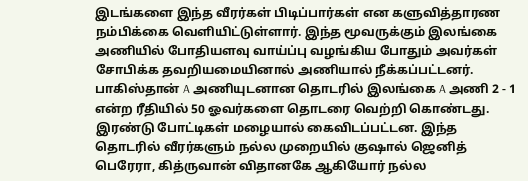இடங்களை இந்த வீரர்கள் பிடிப்பார்கள் என களுவித்தாரண நம்பிக்கை வெளியிட்டுள்ளார். இந்த மூவருக்கும் இலங்கை அணியில் போதியளவு வாய்ப்பு வழங்கிய போதும் அவர்கள் சோபிக்க தவறியமையினால் அணியால் நீக்கப்பட்டனர்.
பாகிஸ்தான் A அணியுடனான தொடரில் இலங்கை A அணி 2 - 1 என்ற ரீதியில் 50 ஓவர்களை தொடரை வெற்றி கொண்டது. இரண்டு போட்டிகள் மழையால் கைவிடப்பட்டன. இந்த தொடரில் வீரர்களும் நல்ல முறையில் குஷால் ஜெனித் பெரேரா, கித்ருவான் விதானகே ஆகியோர் நல்ல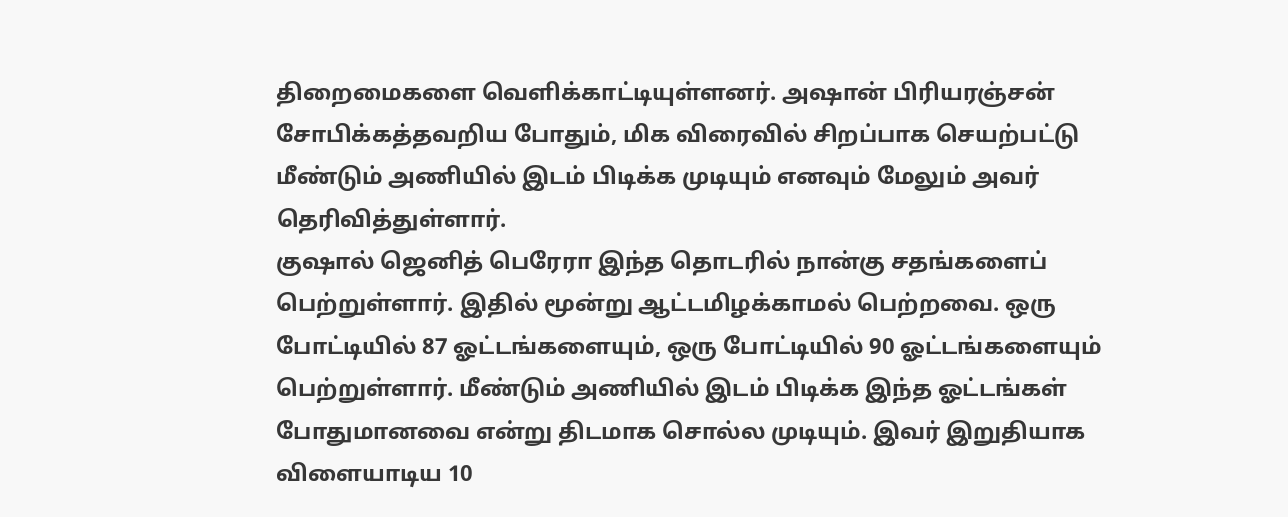திறைமைகளை வெளிக்காட்டியுள்ளனர். அஷான் பிரியரஞ்சன் சோபிக்கத்தவறிய போதும், மிக விரைவில் சிறப்பாக செயற்பட்டு மீண்டும் அணியில் இடம் பிடிக்க முடியும் எனவும் மேலும் அவர் தெரிவித்துள்ளார்.
குஷால் ஜெனித் பெரேரா இந்த தொடரில் நான்கு சதங்களைப் பெற்றுள்ளார். இதில் மூன்று ஆட்டமிழக்காமல் பெற்றவை. ஒரு போட்டியில் 87 ஓட்டங்களையும், ஒரு போட்டியில் 90 ஓட்டங்களையும் பெற்றுள்ளார். மீண்டும் அணியில் இடம் பிடிக்க இந்த ஓட்டங்கள் போதுமானவை என்று திடமாக சொல்ல முடியும். இவர் இறுதியாக விளையாடிய 10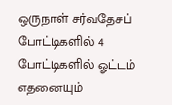ஒருநாள் சர்வதேசப் போட்டிகளில் 4 போட்டிகளில் ஓட்டம் எதனையும்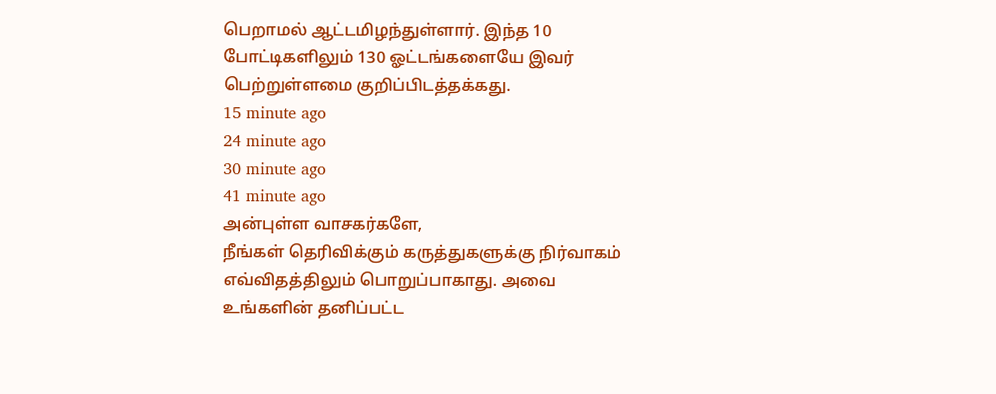பெறாமல் ஆட்டமிழந்துள்ளார். இந்த 10 போட்டிகளிலும் 130 ஓட்டங்களையே இவர் பெற்றுள்ளமை குறிப்பிடத்தக்கது.
15 minute ago
24 minute ago
30 minute ago
41 minute ago
அன்புள்ள வாசகர்களே,
நீங்கள் தெரிவிக்கும் கருத்துகளுக்கு நிர்வாகம் எவ்விதத்திலும் பொறுப்பாகாது. அவை உங்களின் தனிப்பட்ட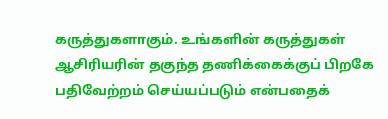கருத்துகளாகும். உங்களின் கருத்துகள் ஆசிரியரின் தகுந்த தணிக்கைக்குப் பிறகே பதிவேற்றம் செய்யப்படும் என்பதைக்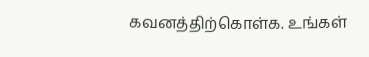கவனத்திற்கொள்க. உங்கள்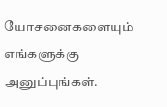யோசனைகளையும் எங்களுக்கு அனுப்புங்கள்.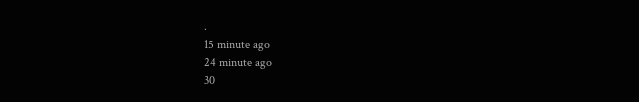.
15 minute ago
24 minute ago
30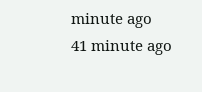minute ago
41 minute ago